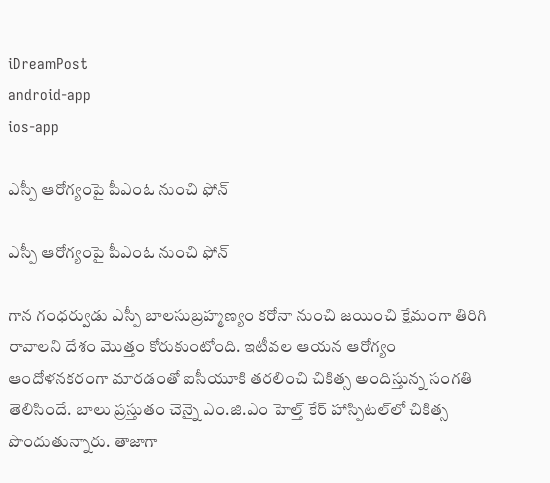iDreamPost
android-app
ios-app

ఎస్పీ ఆరోగ్యంపై పీఎంఓ నుంచి ఫోన్

ఎస్పీ ఆరోగ్యంపై పీఎంఓ నుంచి ఫోన్

గాన గంధ‌ర్వుడు ఎస్పీ బాలసుబ్రహ్మణ్యం క‌రోనా నుంచి జ‌యించి క్షేమంగా తిరిగి రావాలని దేశం మొత్తం కోరుకుంటోంది. ఇటీవల ఆయన ఆరోగ్యం ఆందోళనకరంగా మారడంతో ఐసీయూకి తరలించి చికిత్స అందిస్తున్న సంగతి తెలిసిందే. బాలు ప్రస్తుతం చెన్నై ఎం.జి.ఎం హెల్త్ కేర్ హాస్పిటల్‌లో చికిత్స పొందుతున్నారు. తాజాగా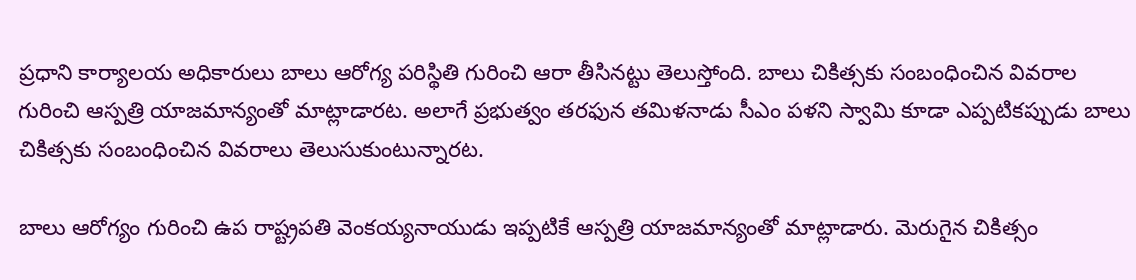ప్రధాని కార్యాలయ అధికారులు బాలు ఆరోగ్య పరిస్థితి గురించి ఆరా తీసినట్టు తెలుస్తోంది. బాలు చికిత్సకు సంబంధించిన వివరాల గురించి ఆస్పత్రి యాజమాన్యంతో మాట్లాడారట. అలాగే ప్రభుత్వం తరఫున తమిళనాడు సీఎం పళని స్వామి కూడా ఎప్పటికప్పుడు బాలు చికిత్సకు సంబంధించిన వివరాలు తెలుసుకుంటున్నారట.

బాలు ఆరోగ్యం గురించి ఉప రాష్ట్రపతి వెంకయ్యనాయుడు ఇప్పటికే ఆస్పత్రి యాజమాన్యంతో మాట్లాడారు. మెరుగైన చికిత్సం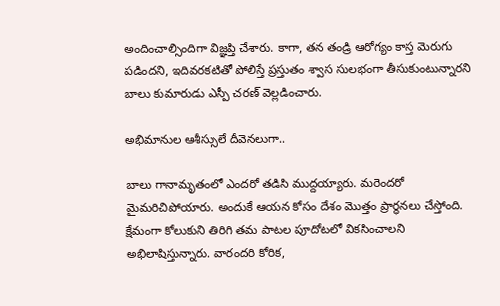అందించాల్సిందిగా విజ్ఞప్తి చేశారు. కాగా, తన తండ్రి ఆరోగ్యం కాస్త మెరుగు పడిందని, ఇదివరకటితో పోలిస్తే ప్రస్తుతం శ్వాస సులభంగా తీసుకుంటున్నారని బాలు కుమారుడు ఎస్పీ చరణ్ వెల్లడించారు.

అభిమానుల ఆశీస్సులే దీవెన‌లుగా..

బాలు గానామృతంలో ఎంద‌రో త‌డిసి ముద్ద‌య్యారు. మ‌రెంద‌రో మైమ‌రిచిపోయారు. అందుకే ఆయ‌న కోసం దేశం మొత్తం ప్రార్థ‌న‌లు చేస్తోంది. క్షేమంగా కోలుకుని తిరిగి త‌మ పాట‌ల‌ పూదోట‌లో విక‌సించాల‌ని అభిలాషిస్తున్నారు. వారంద‌రి కోరిక‌,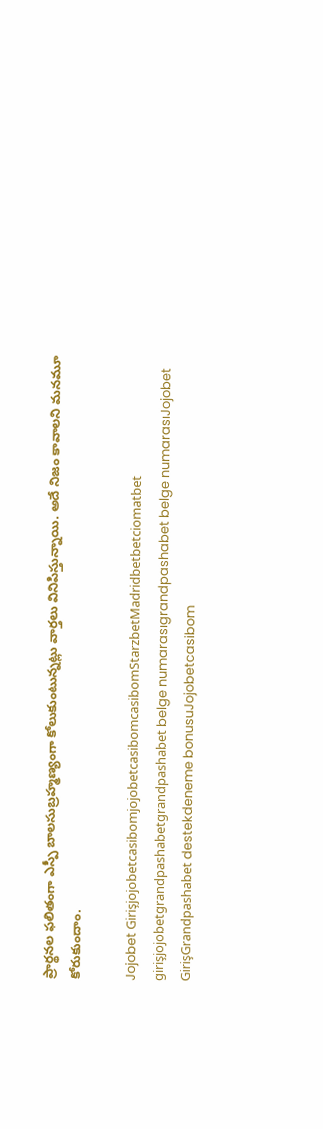ప్రార్థ‌న‌ల ఫ‌లితంగా ఎస్పీ బాల‌సుబ్ర‌హ్మ‌ణ్యంగా కోలుకుంటున్న‌ట్లు వార్త‌లు వినిపిస్తున్నాయి. అదే నిజం కావాల‌ని మ‌న‌మూ కోరుకుందాం.

Jojobet GirişjojobetcasibomjojobetcasibomcasibomStarzbetMadridbetbetciomatbet girişjojobetgrandpashabetgrandpashabet belge numarasıgrandpashabet belge numarasıJojobet GirişGrandpashabet destekdeneme bonusuJojobetcasibom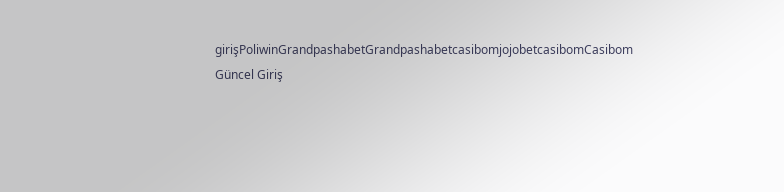girişPoliwinGrandpashabetGrandpashabetcasibomjojobetcasibomCasibom Güncel Giriş